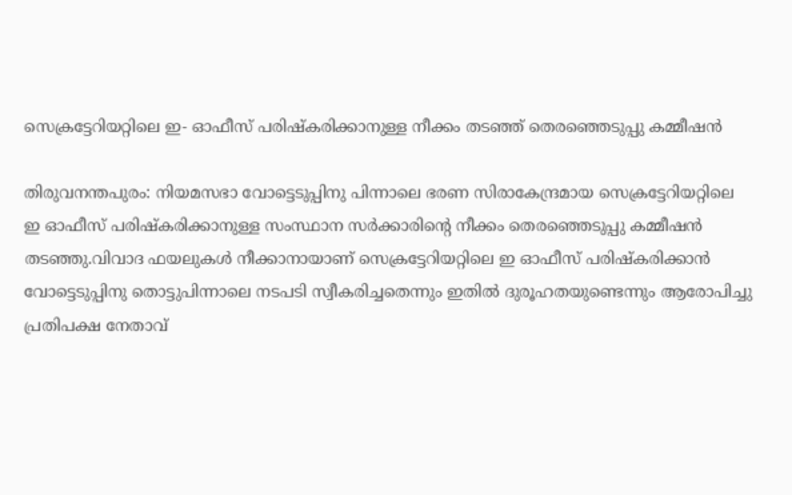സെക്രട്ടേറിയറ്റിലെ ഇ- ഓഫീസ് പരിഷ്കരിക്കാനുള്ള നീക്കം തടഞ്ഞ് തെരഞ്ഞെടുപ്പു കമ്മീഷൻ

തിരുവനന്തപുരം: നിയമസഭാ വോട്ടെടുപ്പിനു പിന്നാലെ ഭരണ സിരാകേന്ദ്രമായ സെക്രട്ടേറിയറ്റിലെ ഇ ഓഫീസ് പരിഷ്കരിക്കാനുള്ള സംസ്ഥാന സർക്കാരിന്‍റെ നീക്കം തെരഞ്ഞെടുപ്പു കമ്മീഷൻ തടഞ്ഞു.വിവാദ ഫയലുകൾ നീക്കാനായാണ് സെക്രട്ടേറിയറ്റിലെ ഇ ഓഫീസ് പരിഷ്കരിക്കാൻ വോട്ടെടുപ്പിനു തൊട്ടുപിന്നാലെ നടപടി സ്വീകരിച്ചതെന്നും ഇതിൽ ദുരൂഹതയുണ്ടെന്നും ആരോപിച്ചു പ്രതിപക്ഷ നേതാവ്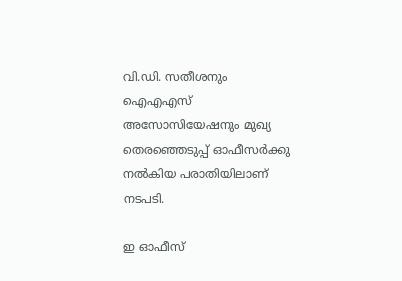വി.ഡി. സതീശനും ഐഎഎസ് അസോസിയേഷനും മുഖ്യ തെരഞ്ഞെടുപ്പ് ഓഫീസർക്കു നൽകിയ പരാതിയിലാണ് നടപടി.

ഇ ഓഫീസ്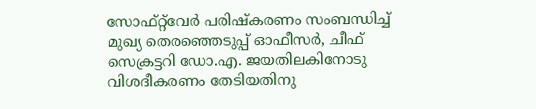സോഫ്റ്റ്‌വേർ പരിഷ്കരണം സംബന്ധിച്ച് മുഖ്യ തെരഞ്ഞെടുപ്പ് ഓഫീസർ, ചീഫ് സെക്രട്ടറി ഡോ.എ. ജയതിലകിനോടു വിശദീകരണം തേടിയതിനു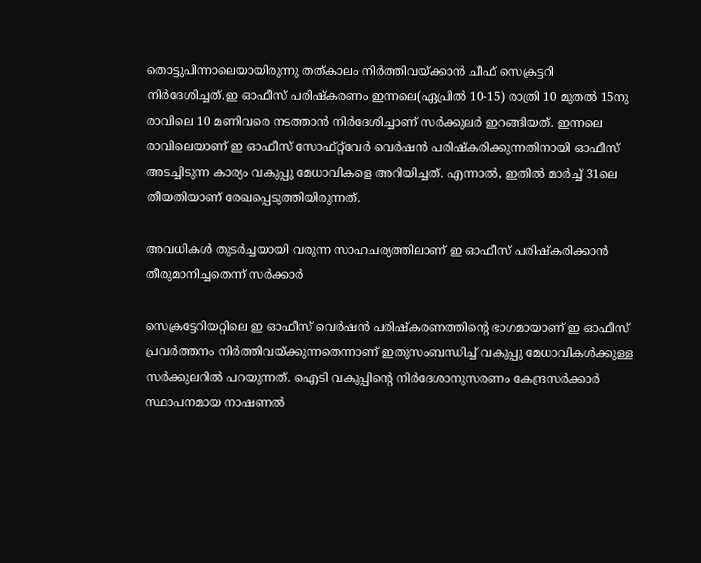തൊട്ടുപിന്നാലെയായിരുന്നു തത്കാലം നിർത്തിവയ്ക്കാൻ ചീഫ് സെക്രട്ടറി നിർദേശിച്ചത്.ഇ ഓഫീസ് പരിഷ്കരണം ഇന്നലെ(ഏപ്രിൽ 10-15) രാത്രി 10 മുതൽ 15നു രാവിലെ 10 മണിവരെ നടത്താൻ നിർദേശിച്ചാണ് സർക്കുലർ ഇറങ്ങിയത്. ഇന്നലെ രാവിലെയാണ് ഇ ഓഫീസ് സോഫ്റ്റ്‌വേർ വെർഷൻ പരിഷ്കരിക്കുന്നതിനായി ഓഫീസ് അടച്ചിടുന്ന കാര്യം വകുപ്പു മേധാവികളെ അറിയിച്ചത്. എന്നാൽ, ഇതിൽ മാർച്ച് 31ലെ തീയതിയാണ് രേഖപ്പെടുത്തിയിരുന്നത്.

അവധികൾ തുടർച്ചയായി വരുന്ന സാഹചര്യത്തിലാണ് ഇ ഓഫീസ് പരിഷ്കരിക്കാൻ തീരുമാനിച്ചതെന്ന് സർക്കാർ

സെക്രട്ടേറിയറ്റിലെ ഇ ഓഫീസ് വെർഷൻ പരിഷ്കരണത്തിന്‍റെ ഭാഗമായാണ് ഇ ഓഫീസ് പ്രവർത്തനം നിർത്തിവയ്ക്കുന്നതെന്നാണ് ഇതുസംബന്ധിച്ച് വകുപ്പു മേധാവികൾക്കുള്ള സർക്കുലറിൽ പറയുന്നത്. ഐടി വകുപ്പിന്‍റെ നിർദേശാനുസരണം കേന്ദ്രസർക്കാർ സ്ഥാപനമായ നാഷണൽ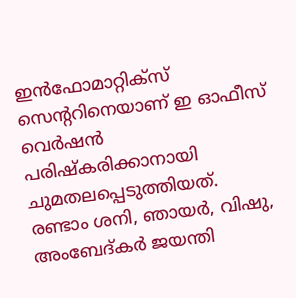ഇൻഫോമാറ്റിക്സ് സെന്‍ററിനെയാണ് ഇ ഓഫീസ് വെർഷൻ പരിഷ്കരിക്കാനായി ചുമതലപ്പെടുത്തിയത്. രണ്ടാം ശനി, ഞായർ, വിഷു, അംബേദ്കർ ജയന്തി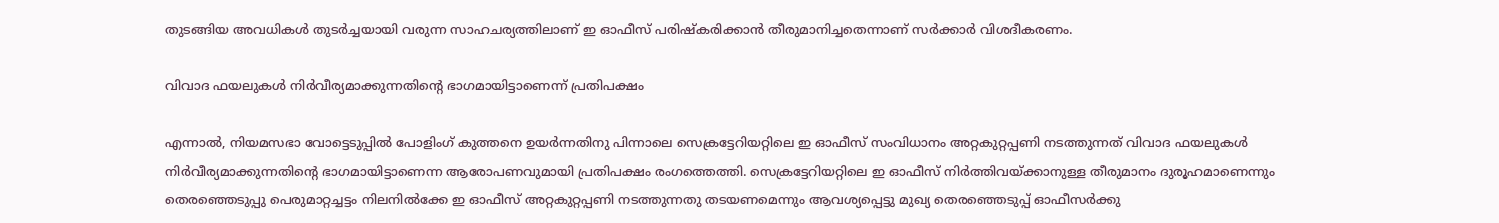തുടങ്ങിയ അവധികൾ തുടർച്ചയായി വരുന്ന സാഹചര്യത്തിലാണ് ഇ ഓഫീസ് പരിഷ്കരിക്കാൻ തീരുമാനിച്ചതെന്നാണ് സർക്കാർ വിശദീകരണം.

വിവാദ ഫയലുകൾ നിർവീര്യമാക്കുന്നതിന്‍റെ ഭാഗമായിട്ടാണെന്ന് പ്രതിപക്ഷം

എന്നാൽ, നിയമസഭാ വോട്ടെടുപ്പിൽ പോളിംഗ് കുത്തനെ ഉയർന്നതിനു പിന്നാലെ സെക്രട്ടേറിയറ്റിലെ ഇ ഓഫീസ് സംവിധാനം അറ്റകുറ്റപ്പണി നടത്തുന്നത് വിവാദ ഫയലുകൾ നിർവീര്യമാക്കുന്നതിന്‍റെ ഭാഗമായിട്ടാണെന്ന ആരോപണവുമായി പ്രതിപക്ഷം രംഗത്തെത്തി. സെക്രട്ടേറിയറ്റിലെ ഇ ഓഫീസ് നിർത്തിവയ്ക്കാനുള്ള തീരുമാനം ദുരൂഹമാണെന്നും തെരഞ്ഞെടുപ്പു പെരുമാറ്റച്ചട്ടം നിലനിൽക്കേ ഇ ഓഫീസ് അറ്റകുറ്റപ്പണി നടത്തുന്നതു തടയണമെന്നും ആവശ്യപ്പെട്ടു മുഖ്യ തെരഞ്ഞെടുപ്പ് ഓഫീസർക്കു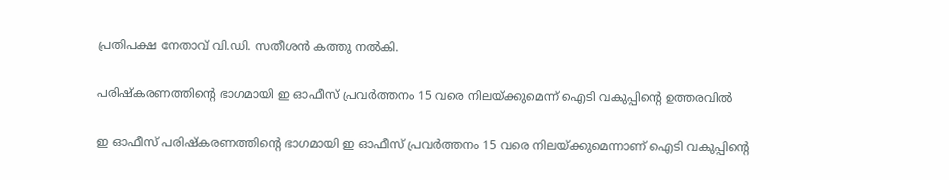പ്രതിപക്ഷ നേതാവ് വി.ഡി. സതീശൻ കത്തു നൽകി.

പരിഷ്കരണത്തിന്‍റെ ഭാഗമായി ഇ ഓഫീസ് പ്രവർത്തനം 15 വരെ നിലയ്ക്കുമെന്ന് ഐടി വകുപ്പിന്‍റെ ഉത്തരവിൽ

ഇ ഓഫീസ് പരിഷ്കരണത്തിന്‍റെ ഭാഗമായി ഇ ഓഫീസ് പ്രവർത്തനം 15 വരെ നിലയ്ക്കുമെന്നാണ് ഐടി വകുപ്പിന്‍റെ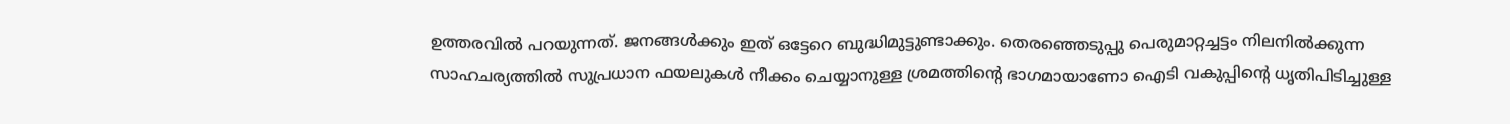ഉത്തരവിൽ പറയുന്നത്. ജനങ്ങൾക്കും ഇത് ഒട്ടേറെ ബുദ്ധിമുട്ടുണ്ടാക്കും. തെരഞ്ഞെടുപ്പു പെരുമാറ്റച്ചട്ടം നിലനിൽക്കുന്ന സാഹചര്യത്തിൽ സുപ്രധാന ഫയലുകൾ നീക്കം ചെയ്യാനുള്ള ശ്രമത്തിന്‍റെ ഭാഗമായാണോ ഐടി വകുപ്പിന്‍റെ ധൃതിപിടിച്ചുള്ള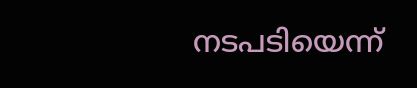നടപടിയെന്ന്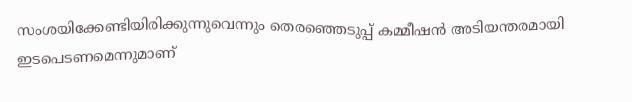സംശയിക്കേണ്ടിയിരിക്കുന്നുവെന്നും തെരഞ്ഞെടുപ്പ് കമ്മീഷൻ അടിയന്തരമായി ഇടപെടണമെന്നുമാണ്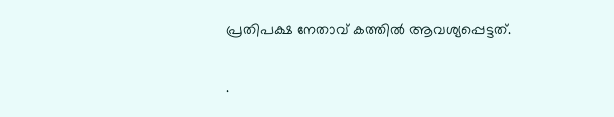പ്രതിപക്ഷ നേതാവ് കത്തിൽ ആവശ്യപ്പെട്ടത്.

.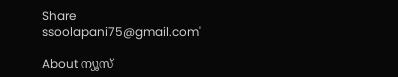Share
ssoolapani75@gmail.com'

About ന്യൂസ്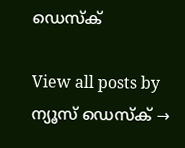ഡെസ്ക്

View all posts by ന്യൂസ് ഡെസ്ക് →